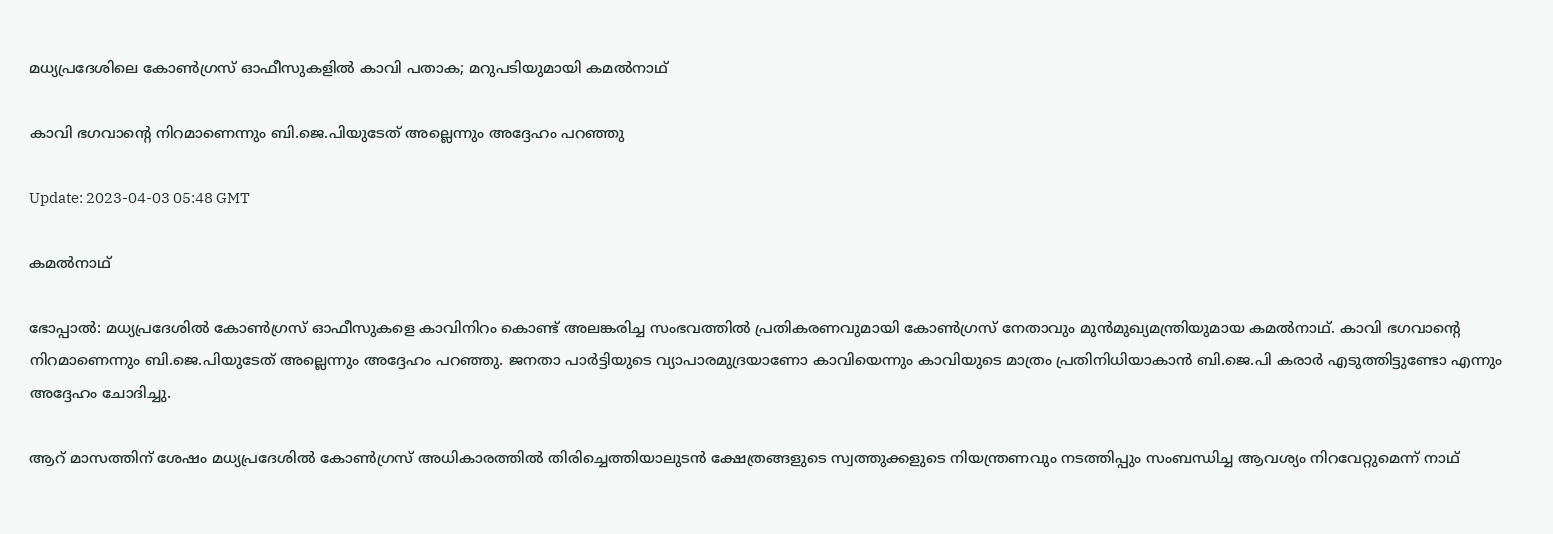മധ്യപ്രദേശിലെ കോണ്‍ഗ്രസ് ഓഫീസുകളില്‍ കാവി പതാക; മറുപടിയുമായി കമല്‍നാഥ്

കാവി ഭഗവാന്‍റെ നിറമാണെന്നും ബി.ജെ.പിയുടേത് അല്ലെന്നും അദ്ദേഹം പറഞ്ഞു

Update: 2023-04-03 05:48 GMT

കമല്‍നാഥ്

ഭോപ്പാല്‍: മധ്യപ്രദേശില്‍ കോണ്‍ഗ്രസ് ഓഫീസുകളെ കാവിനിറം കൊണ്ട് അലങ്കരിച്ച സംഭവത്തില്‍ പ്രതികരണവുമായി കോണ്‍ഗ്രസ് നേതാവും മുന്‍മുഖ്യമന്ത്രിയുമായ കമല്‍നാഥ്. കാവി ഭഗവാന്‍റെ നിറമാണെന്നും ബി.ജെ.പിയുടേത് അല്ലെന്നും അദ്ദേഹം പറഞ്ഞു. ജനതാ പാര്‍ട്ടിയുടെ വ്യാപാരമുദ്രയാണോ കാവിയെന്നും കാവിയുടെ മാത്രം പ്രതിനിധിയാകാൻ ബി.ജെ.പി കരാർ എടുത്തിട്ടുണ്ടോ എന്നും അദ്ദേഹം ചോദിച്ചു.

ആറ് മാസത്തിന് ശേഷം മധ്യപ്രദേശില്‍ കോൺഗ്രസ് അധികാരത്തിൽ തിരിച്ചെത്തിയാലുടൻ ക്ഷേത്രങ്ങളുടെ സ്വത്തുക്കളുടെ നിയന്ത്രണവും നടത്തിപ്പും സംബന്ധിച്ച ആവശ്യം നിറവേറ്റുമെന്ന് നാഥ്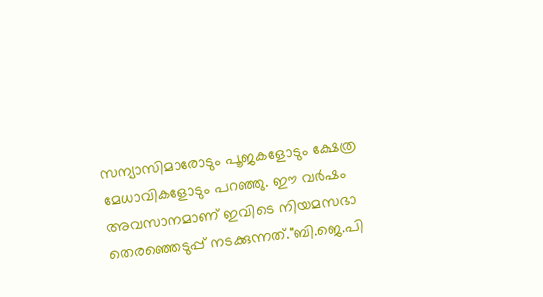സന്യാസിമാരോടും പൂജകളോടും ക്ഷേത്ര മേധാവികളോടും പറഞ്ഞു. ഈ വര്‍ഷം അവസാനമാണ് ഇവിടെ നിയമസഭാ തെരഞ്ഞെടുപ്പ് നടക്കുന്നത്."ബി.ജെ.പി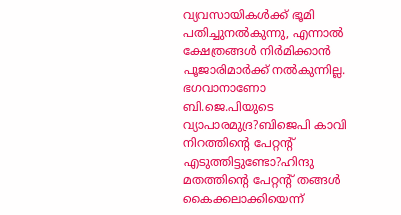വ്യവസായികൾക്ക് ഭൂമി പതിച്ചുനൽകുന്നു, എന്നാൽ ക്ഷേത്രങ്ങള്‍ നിര്‍മിക്കാന്‍ പൂജാരിമാർക്ക് നൽകുന്നില്ല. ഭഗവാനാണോ ബി.ജെ.പിയുടെ വ്യാപാരമുദ്ര?ബിജെപി കാവി നിറത്തിന്‍റെ പേറ്റന്‍റ് എടുത്തിട്ടുണ്ടോ?ഹിന്ദു മതത്തിന്‍റെ പേറ്റന്‍റ് തങ്ങൾ കൈക്കലാക്കിയെന്ന്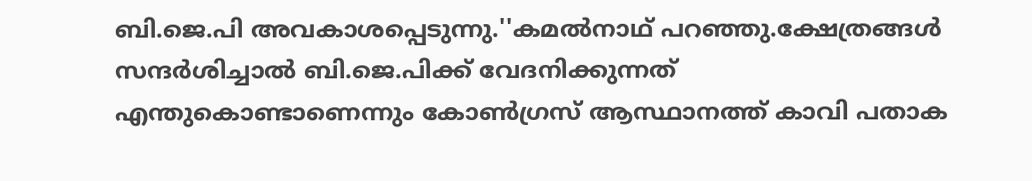ബി.ജെ.പി അവകാശപ്പെടുന്നു.''കമല്‍നാഥ് പറഞ്ഞു.ക്ഷേത്രങ്ങൾ സന്ദർശിച്ചാൽ ബി.ജെ.പിക്ക് വേദനിക്കുന്നത് എന്തുകൊണ്ടാണെന്നും കോൺഗ്രസ് ആസ്ഥാനത്ത് കാവി പതാക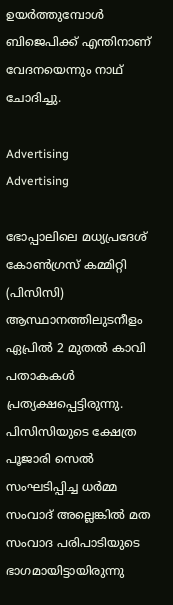ഉയർത്തുമ്പോൾ ബിജെപിക്ക് എന്തിനാണ് വേദനയെന്നും നാഥ് ചോദിച്ചു.

Advertising
Advertising

ഭോപ്പാലിലെ മധ്യപ്രദേശ് കോൺഗ്രസ് കമ്മിറ്റി (പിസിസി) ആസ്ഥാനത്തിലുടനീളം ഏപ്രില്‍ 2 മുതല്‍ കാവി പതാകകൾ പ്രത്യക്ഷപ്പെട്ടിരുന്നു. പിസിസിയുടെ ക്ഷേത്ര പൂജാരി സെൽ സംഘടിപ്പിച്ച ധർമ്മ സംവാദ് അല്ലെങ്കിൽ മത സംവാദ പരിപാടിയുടെ ഭാഗമായിട്ടായിരുന്നു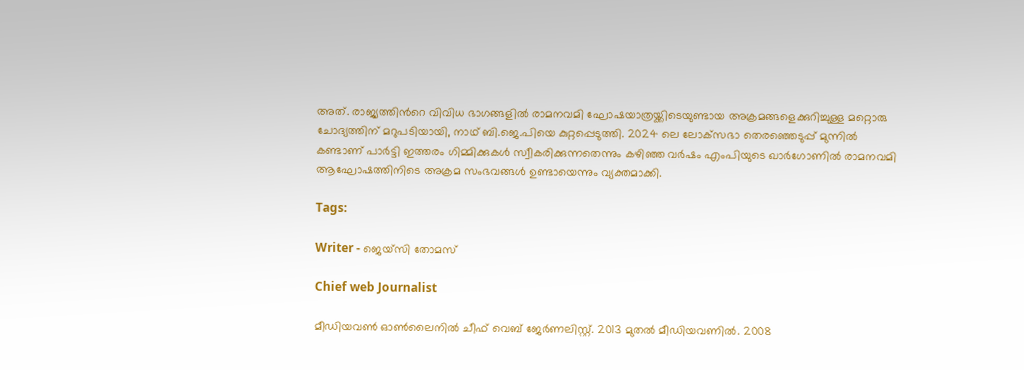അത്. രാജ്യത്തിന്‍റെ വിവിധ ഭാഗങ്ങളിൽ രാമനവമി ഘോഷയാത്രയ്ക്കിടെയുണ്ടായ അക്രമങ്ങളെക്കുറിച്ചുള്ള മറ്റൊരു ചോദ്യത്തിന് മറുപടിയായി, നാഥ് ബി.ജെ.പിയെ കുറ്റപ്പെടുത്തി. 2024 ലെ ലോക്‌സഭാ തെരഞ്ഞെടുപ്പ് മുന്നില്‍ കണ്ടാണ് പാർട്ടി ഇത്തരം ഗിമ്മിക്കുകൾ സ്വീകരിക്കുന്നതെന്നും കഴിഞ്ഞ വർഷം എംപിയുടെ ഖാർഗോണിൽ രാമനവമി ആഘോഷത്തിനിടെ അക്രമ സംഭവങ്ങൾ ഉണ്ടായെന്നും വ്യക്തമാക്കി.

Tags:

Writer - ജെയ്സി തോമസ്

Chief web Journalist

മീഡിയവൺ ഓൺലൈനിൽ ചീഫ് വെബ് ജേർണലിസ്റ്റ്. 2013 മുതൽ മീഡിയവണിൽ. 2008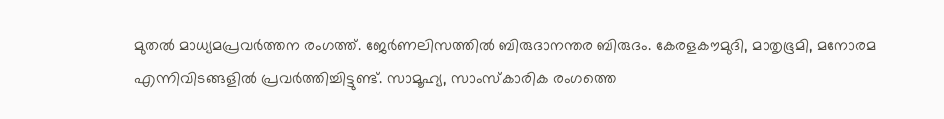മുതൽ മാധ്യമപ്രവർത്തന രംഗത്ത്. ജേർണലിസത്തിൽ ബിരുദാനന്തര ബിരുദം. കേരളകൗമുദി, മാതൃഭൂമി, മനോരമ എന്നിവിടങ്ങളിൽ പ്രവർത്തിച്ചിട്ടുണ്ട്. സാമൂഹ്യ, സാംസ്‌കാരിക രംഗത്തെ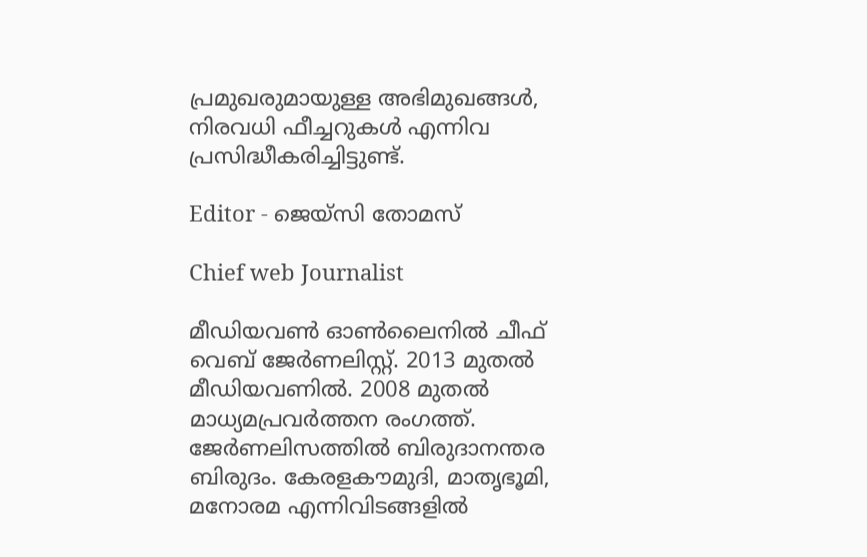പ്രമുഖരുമായുള്ള അഭിമുഖങ്ങൾ, നിരവധി ഫീച്ചറുകൾ എന്നിവ പ്രസിദ്ധീകരിച്ചിട്ടുണ്ട്.

Editor - ജെയ്സി തോമസ്

Chief web Journalist

മീഡിയവൺ ഓൺലൈനിൽ ചീഫ് വെബ് ജേർണലിസ്റ്റ്. 2013 മുതൽ മീഡിയവണിൽ. 2008 മുതൽ മാധ്യമപ്രവർത്തന രംഗത്ത്. ജേർണലിസത്തിൽ ബിരുദാനന്തര ബിരുദം. കേരളകൗമുദി, മാതൃഭൂമി, മനോരമ എന്നിവിടങ്ങളിൽ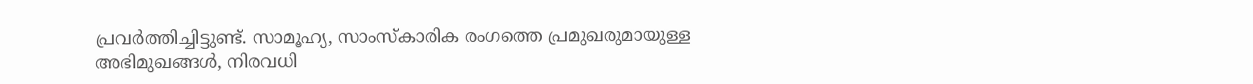പ്രവർത്തിച്ചിട്ടുണ്ട്. സാമൂഹ്യ, സാംസ്‌കാരിക രംഗത്തെ പ്രമുഖരുമായുള്ള അഭിമുഖങ്ങൾ, നിരവധി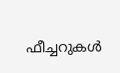ഫീച്ചറുകൾ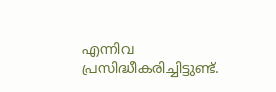എന്നിവ പ്രസിദ്ധീകരിച്ചിട്ടുണ്ട്.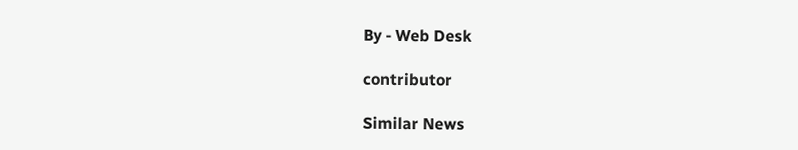By - Web Desk

contributor

Similar News